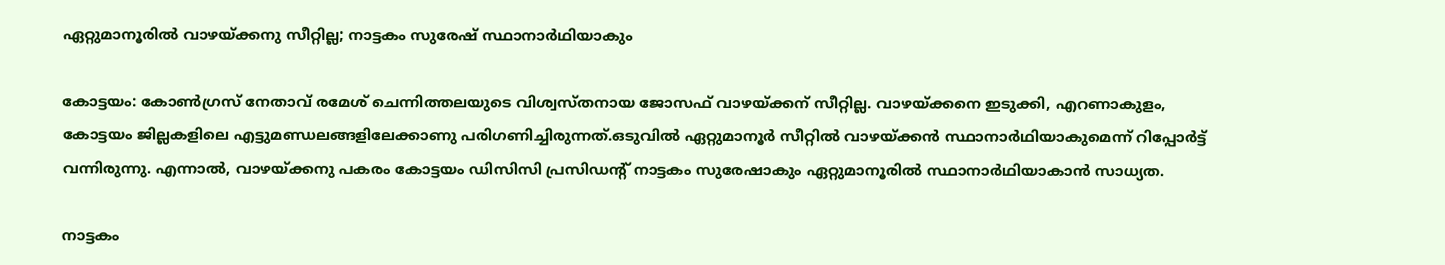ഏറ്റുമാനൂരിൽ വാഴയ്ക്കനു സീറ്റില്ല; നാട്ടകം സുരേഷ് സ്ഥാനാർഥിയാകും

കോട്ടയം: കോണ്‍ഗ്രസ് നേതാവ് രമേശ് ചെന്നിത്തലയുടെ വിശ്വസ്തനായ ജോസഫ് വാഴയ്ക്കന് സീറ്റില്ല. വാഴയ്ക്കനെ ഇടുക്കി, എറണാകുളം, കോട്ടയം ജില്ലകളിലെ എട്ടുമണ്ഡലങ്ങളിലേക്കാണു പരിഗണിച്ചിരുന്നത്.ഒടുവില്‍ ഏറ്റുമാനൂര്‍ സീറ്റിൽ വാഴയ്ക്കൻ സ്ഥാനാർഥിയാകുമെന്ന് റിപ്പോർട്ട് വന്നിരുന്നു. എന്നാൽ, വാഴയ്ക്കനു പകരം കോട്ടയം ഡിസിസി പ്രസിഡന്‍റ് നാട്ടകം സുരേഷാകും ഏറ്റുമാനൂരില്‍ സ്ഥാനാര്‍ഥിയാകാന്‍ സാധ്യത.

നാട്ടകം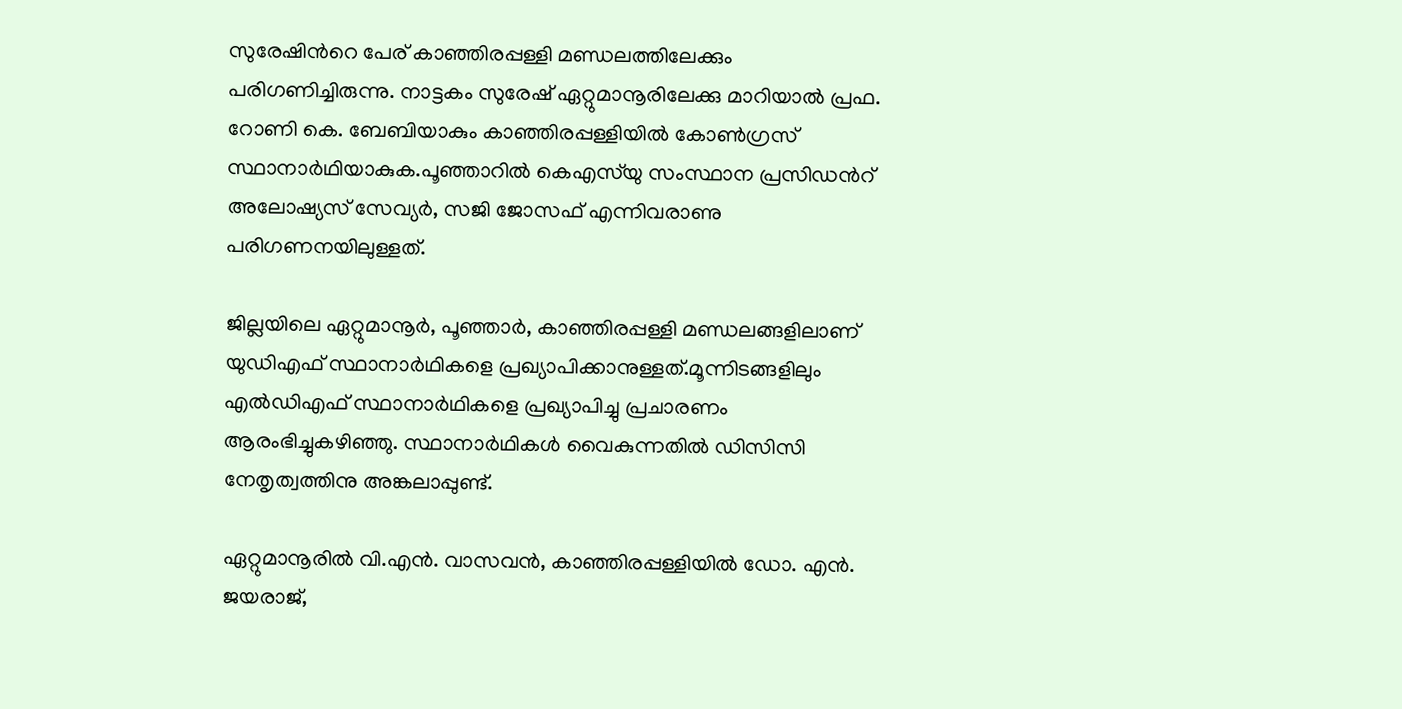സുരേഷിന്‍റെ പേര് കാഞ്ഞിരപ്പള്ളി മണ്ഡലത്തിലേക്കും പരിഗണിച്ചിരുന്നു. നാട്ടകം സുരേഷ് ഏറ്റുമാനൂരിലേക്കു മാറിയാല്‍ പ്രഫ. റോണി കെ. ബേബിയാകും കാഞ്ഞിരപ്പള്ളിയില്‍ കോണ്‍ഗ്രസ് സ്ഥാനാര്‍ഥിയാകുക.പൂഞ്ഞാറില്‍ കെഎസ്‌യു സംസ്ഥാന പ്രസിഡന്‍റ് അലോഷ്യസ് സേവ്യര്‍, സജി ജോസഫ് എന്നിവരാണു പരിഗണനയിലുള്ളത്.

ജില്ലയിലെ ഏറ്റുമാനൂര്‍, പൂഞ്ഞാര്‍, കാഞ്ഞിരപ്പള്ളി മണ്ഡലങ്ങളിലാണ് യുഡിഎഫ് സ്ഥാനാര്‍ഥികളെ പ്രഖ്യാപിക്കാനുള്ളത്.മൂന്നിടങ്ങളിലും എല്‍ഡിഎഫ് സ്ഥാനാര്‍ഥികളെ പ്രഖ്യാപിച്ചു പ്രചാരണം ആരംഭിച്ചുകഴിഞ്ഞു. സ്ഥാനാര്‍ഥികള്‍ വൈകുന്നതില്‍ ഡിസിസി നേതൃത്വത്തിനു അങ്കലാപ്പുണ്ട്.

ഏറ്റുമാനൂരില്‍ വി.എന്‍. വാസവന്‍, കാഞ്ഞിരപ്പള്ളിയില്‍ ഡോ. എന്‍. ജയരാജ്,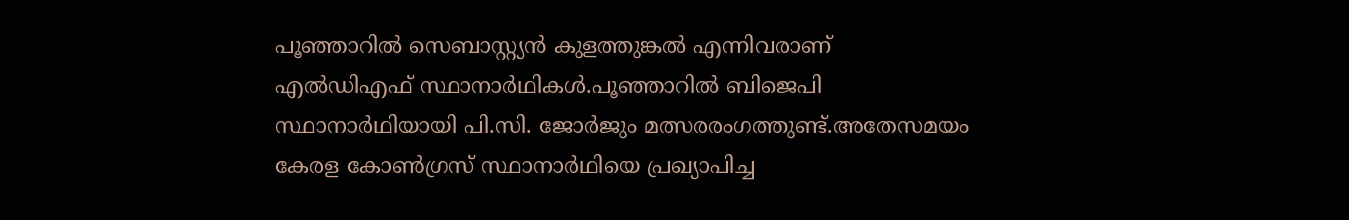പൂഞ്ഞാറില്‍ സെബാസ്റ്റ്യന്‍ കുളത്തുങ്കല്‍ എന്നിവരാണ് എല്‍ഡിഎഫ് സ്ഥാനാര്‍ഥികള്‍.പൂഞ്ഞാറില്‍ ബിജെപി സ്ഥാനാര്‍ഥിയായി പി.സി. ജോര്‍ജും മത്സരരംഗത്തുണ്ട്.അതേസമയം കേരള കോണ്‍ഗ്രസ് സ്ഥാനാര്‍ഥിയെ പ്രഖ്യാപിച്ച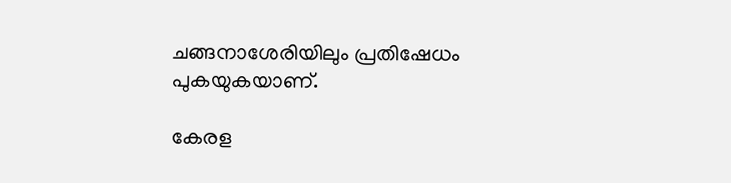ചങ്ങനാശേരിയിലും പ്രതിഷേധം പുകയുകയാണ്.

കേരള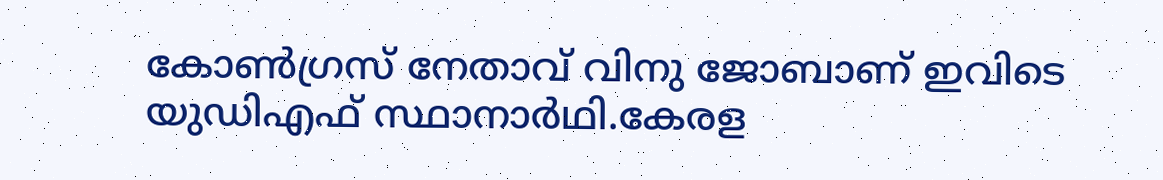കോണ്‍ഗ്രസ് നേതാവ് വിനു ജോബാണ് ഇവിടെ യുഡിഎഫ് സ്ഥാനാര്‍ഥി.കേരള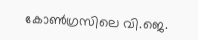കോണ്‍ഗ്രസിലെ വി.ജെ.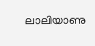ലാലിയാണു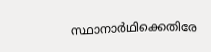സ്ഥാനാര്‍ഥിക്കെതിരേ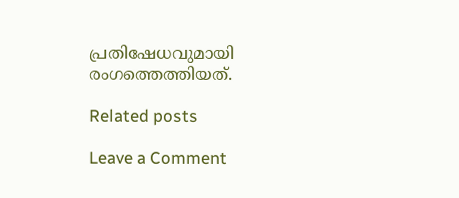പ്രതിഷേധവുമായി രംഗത്തെത്തിയത്.

Related posts

Leave a Comment